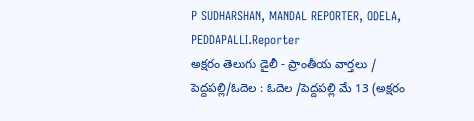P SUDHARSHAN, MANDAL REPORTER, ODELA, PEDDAPALLI.Reporter
అక్షరం తెలుగు డైలీ - ప్రాంతీయ వార్తలు / పెద్దపల్లి/ఓదెల : ఓదెల /పెద్దపల్లి మే 13 (అక్షరం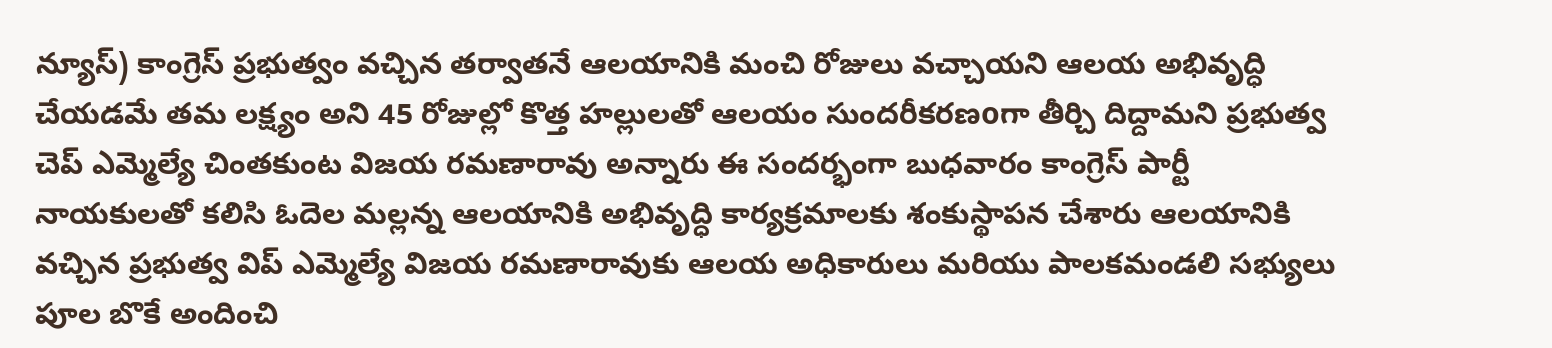న్యూస్) కాంగ్రెస్ ప్రభుత్వం వచ్చిన తర్వాతనే ఆలయానికి మంచి రోజులు వచ్చాయని ఆలయ అభివృద్ధి చేయడమే తమ లక్ష్యం అని 45 రోజుల్లో కొత్త హల్లులతో ఆలయం సుందరీకరణoగా తీర్చి దిద్దామని ప్రభుత్వ చెప్ ఎమ్మెల్యే చింతకుంట విజయ రమణారావు అన్నారు ఈ సందర్భంగా బుధవారం కాంగ్రెస్ పార్టీ నాయకులతో కలిసి ఓదెల మల్లన్న ఆలయానికి అభివృద్ధి కార్యక్రమాలకు శంకుస్థాపన చేశారు ఆలయానికి వచ్చిన ప్రభుత్వ విప్ ఎమ్మెల్యే విజయ రమణారావుకు ఆలయ అధికారులు మరియు పాలకమండలి సభ్యులు పూల బొకే అందించి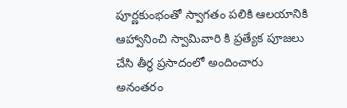పూర్ణకుంభంతో స్వాగతం పలికి ఆలయానికి ఆహ్వానించి స్వామివారి కి ప్రత్యేక పూజలు చేసి తీర్థ ప్రసాదంలో అందించారు అనంతరం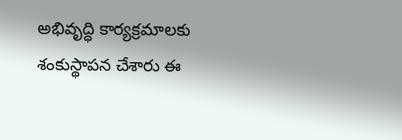అభివృద్ధి కార్యక్రమాలకు శంకుస్థాపన చేశారు ఈ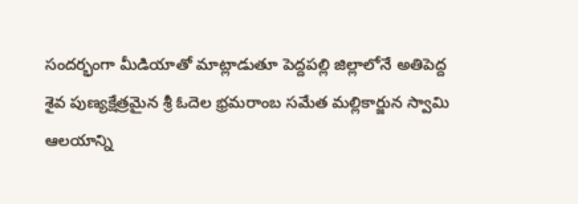సందర్భంగా మీడియాతో మాట్లాడుతూ పెద్దపల్లి జిల్లాలోనే అతిపెద్ద శైవ పుణ్యక్షేత్రమైన శ్రీ ఓదెల భ్రమరాంబ సమేత మల్లికార్జున స్వామి ఆలయాన్ని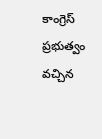కాంగ్రెస్ ప్రభుత్వం వచ్చిన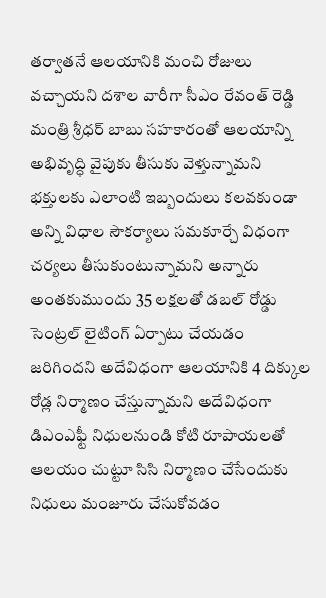తర్వాతనే ఆలయానికి మంచి రోజులు వచ్చాయని దశాల వారీగా సీఎం రేవంత్ రెడ్డి మంత్రి శ్రీధర్ బాబు సహకారంతో ఆలయాన్ని అభివృద్ధి వైపుకు తీసుకు వెళ్తున్నామని భక్తులకు ఎలాంటి ఇబ్బందులు కలవకుండా అన్ని విధాల సౌకర్యాలు సమకూర్చే విధంగా చర్యలు తీసుకుంటున్నామని అన్నారు అంతకుముందు 35 లక్షలతో డబల్ రోడ్డు సెంట్రల్ లైటింగ్ ఏర్పాటు చేయడం జరిగిందని అదేవిధంగా ఆలయానికి 4 దిక్కుల రోడ్ల నిర్మాణం చేస్తున్నామని అదేవిధంగా డిఎంఎఫ్టీ నిధులనుండి కోటి రూపాయలతో ఆలయం చుట్టూ సిసి నిర్మాణం చేసేందుకు నిధులు మంజూరు చేసుకోవడం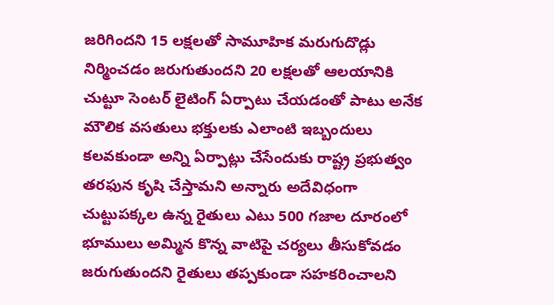జరిగిందని 15 లక్షలతో సామూహిక మరుగుదొడ్లు నిర్మించడం జరుగుతుందని 20 లక్షలతో ఆలయానికి చుట్టూ సెంటర్ లైటింగ్ ఏర్పాటు చేయడంతో పాటు అనేక మౌలిక వసతులు భక్తులకు ఎలాంటి ఇబ్బందులు కలవకుండా అన్ని ఏర్పాట్లు చేసేందుకు రాష్ట్ర ప్రభుత్వం తరఫున కృషి చేస్తామని అన్నారు అదేవిధంగా చుట్టుపక్కల ఉన్న రైతులు ఎటు 500 గజాల దూరంలో భూములు అమ్మిన కొన్న వాటిపై చర్యలు తీసుకోవడం జరుగుతుందని రైతులు తప్పకుండా సహకరించాలని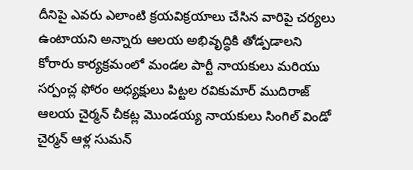దీనిపై ఎవరు ఎలాంటి క్రయవిక్రయాలు చేసిన వారిపై చర్యలు ఉంటాయని అన్నారు ఆలయ అభివృద్ధికి తోడ్పడాలని కోరారు కార్యక్రమంలో మండల పార్టీ నాయకులు మరియు సర్పంచ్ల ఫోరం అధ్యక్షులు పిట్టల రవికుమార్ ముదిరాజ్ ఆలయ చైర్మన్ చీకట్ల మొండయ్య నాయకులు సింగిల్ విండో చైర్మన్ ఆళ్ల సుమన్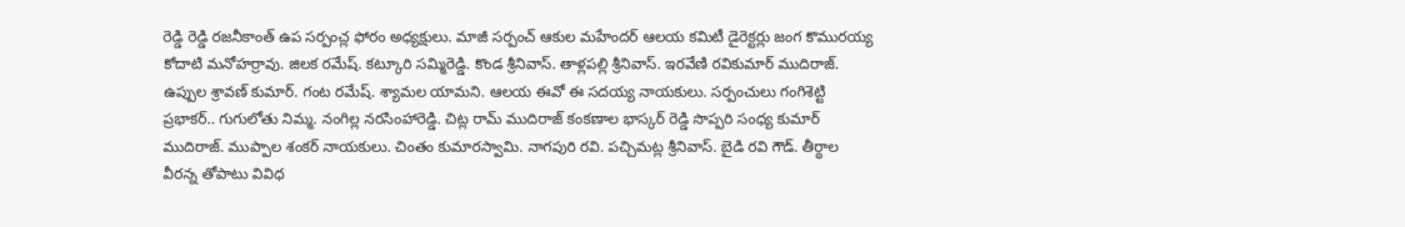రెడ్డి రెడ్డి రజనీకాంత్ ఉప సర్పంచ్ల ఫోరం అధ్యక్షులు. మాజీ సర్పంచ్ ఆకుల మహేందర్ ఆలయ కమిటీ డైరెక్టర్లు జంగ కొమురయ్య కోదాటి మనోహర్రావు. జిలక రమేష్. కట్కూరి సమ్మిరెడ్డి. కొండ శ్రీనివాస్. తాళ్లపల్లి శ్రీనివాస్. ఇరవేణి రవికుమార్ ముదిరాజ్. ఉప్పుల శ్రావణ్ కుమార్. గంట రమేష్. శ్యామల యామని. ఆలయ ఈవో ఈ సదయ్య నాయకులు. సర్పంచులు గంగిశెట్టి ప్రభాకర్.. గుగులోతు నిమ్మ. నంగిల్ల నరసింహారెడ్డి. చిట్ల రామ్ ముదిరాజ్ కంకణాల భాస్కర్ రెడ్డి సొప్పరి సంధ్య కుమార్ ముదిరాజ్. ముప్పాల శంకర్ నాయకులు. చింతం కుమారస్వామి. నాగపురి రవి. పచ్చిమట్ల శ్రీనివాస్. బైడి రవి గౌడ్. తీర్థాల వీరన్న తోపాటు వివిధ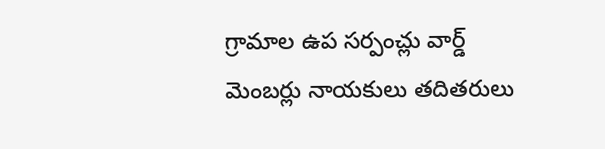గ్రామాల ఉప సర్పంచ్లు వార్డ్ మెంబర్లు నాయకులు తదితరులు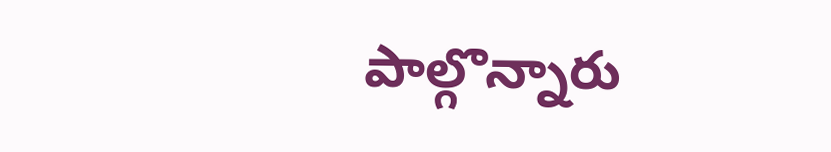పాల్గొన్నారు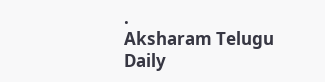.
Aksharam Telugu Daily